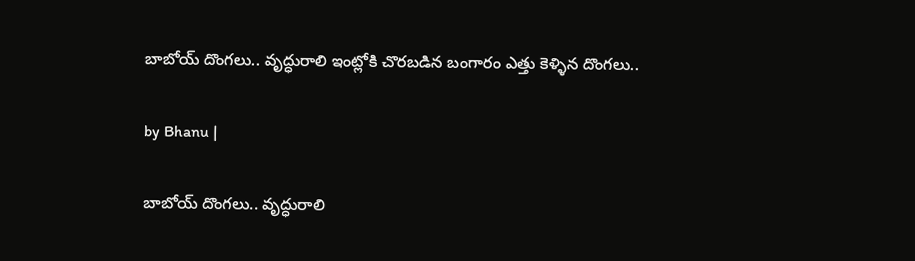బాబోయ్ దొంగలు.. వృద్ధురాలి ఇంట్లోకి చొరబడిన బంగారం ఎత్తు కెళ్ళిన దొంగలు..

by Bhanu |

బాబోయ్ దొంగలు.. వృద్ధురాలి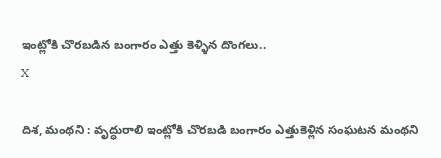ఇంట్లోకి చొరబడిన బంగారం ఎత్తు కెళ్ళిన దొంగలు..
X

దిశ, మంథని : వృద్ధురాలి ఇంట్లోకి చొరబడి బంగారం ఎత్తుకెళ్లిన సంఘటన మంథని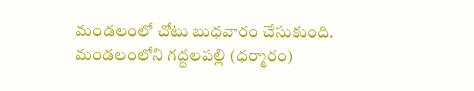మండలంలో చోటు బుధవారం చేసుకుంది. మండలంలోని గద్దలపల్లి (ధర్మారం)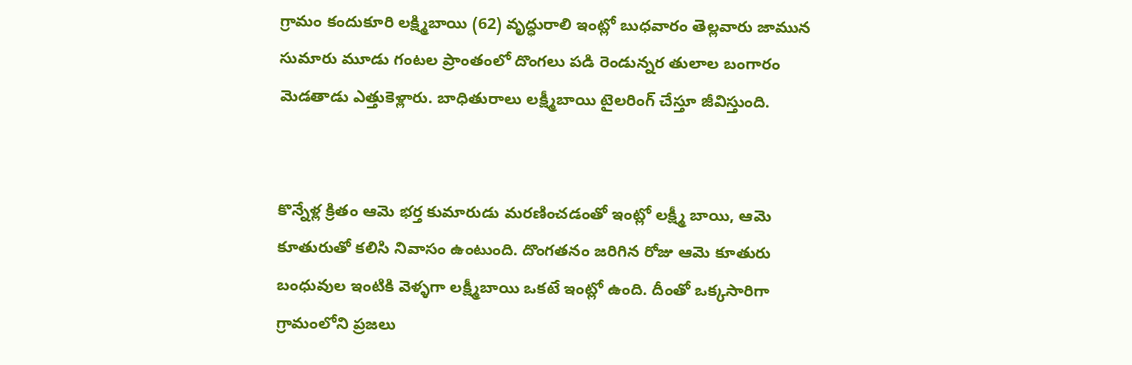గ్రామం కందుకూరి లక్ష్మిబాయి (62) వృద్ధురాలి ఇంట్లో బుధవారం తెల్లవారు జామున సుమారు మూడు గంటల ప్రాంతంలో దొంగలు పడి రెండున్నర తులాల బంగారం మెడతాడు ఎత్తుకెళ్లారు. బాధితురాలు లక్ష్మీబాయి టైలరింగ్ చేస్తూ జీవిస్తుంది.


కొన్నేళ్ల క్రితం ఆమె భర్త కుమారుడు మరణించడంతో ఇంట్లో లక్ష్మీ బాయి, ఆమె కూతురుతో కలిసి నివాసం ఉంటుంది. దొంగతనం జరిగిన రోజు ఆమె కూతురు బంధువుల ఇంటికి వెళ్ళగా లక్ష్మీబాయి ఒకటే ఇంట్లో ఉంది. దీంతో ఒక్కసారిగా గ్రామంలోని ప్రజలు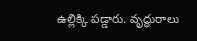ఉల్లిక్కి పడ్డారు. వృద్ధురాలు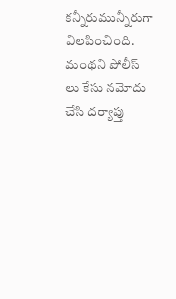కన్నీరుమున్నీరుగా విలపించింది. మంథని పోలీస్ లు కేసు నమోదు చేసి దర్యాప్తు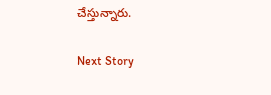చేస్తున్నారు.

Next Story